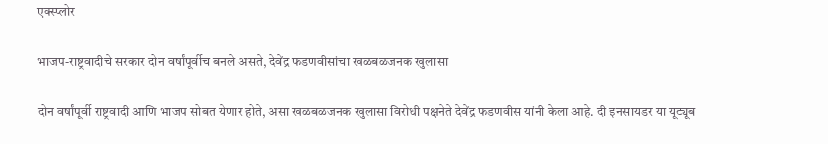एक्स्प्लोर

भाजप-राष्ट्रवादीचे सरकार दोन वर्षांपूर्वीच बनले असते, देवेंद्र फडणवीसांचा खळबळजनक खुलासा

दोन वर्षांपूर्वी राष्ट्रवादी आणि भाजप सोबत येणार होते, असा खळबळजनक खुलासा विरोधी पक्षनेते देवेंद्र फडणवीस यांनी केला आहे. दी इनसायडर या यूट्यूब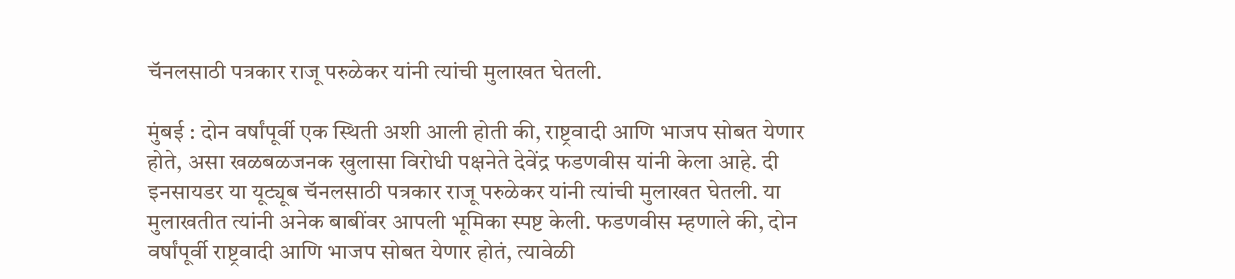चॅनलसाठी पत्रकार राजू परुळेकर यांनी त्यांची मुलाखत घेतली.

मुंबई : दोन वर्षांपूर्वी एक स्थिती अशी आली होती की, राष्ट्रवादी आणि भाजप सोबत येणार होते, असा खळबळजनक खुलासा विरोधी पक्षनेते देवेंद्र फडणवीस यांनी केला आहे. दी इनसायडर या यूट्यूब चॅनलसाठी पत्रकार राजू परुळेकर यांनी त्यांची मुलाखत घेतली. या मुलाखतीत त्यांनी अनेक बाबींवर आपली भूमिका स्पष्ट केली. फडणवीस म्हणाले की, दोन वर्षांपूर्वी राष्ट्रवादी आणि भाजप सोबत येणार होतं, त्यावेळी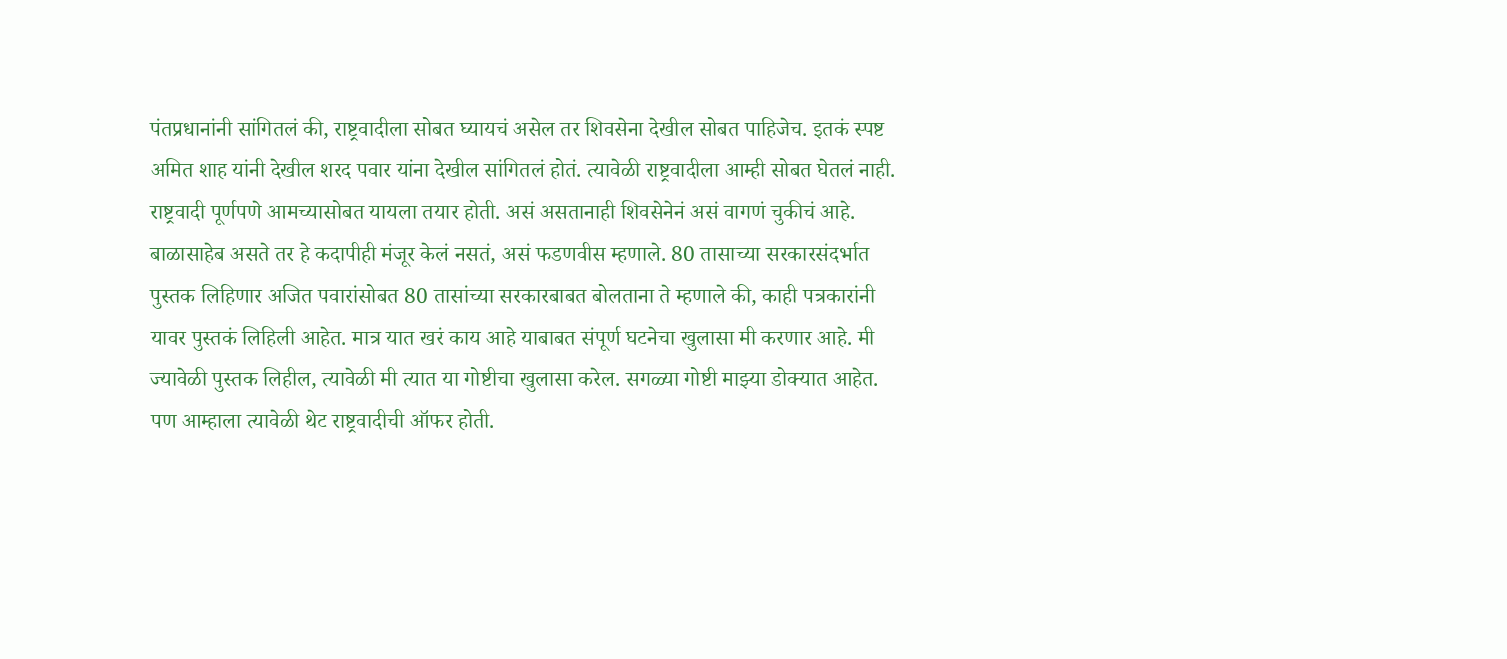पंतप्रधानांनी सांगितलं की, राष्ट्रवादीला सोबत घ्यायचं असेल तर शिवसेना देखील सोबत पाहिजेच. इतकं स्पष्ट अमित शाह यांनी देखील शरद पवार यांना देखील सांगितलं होतं. त्यावेळी राष्ट्रवादीला आम्ही सोबत घेतलं नाही. राष्ट्रवादी पूर्णपणे आमच्यासोबत यायला तयार होती. असं असतानाही शिवसेनेनं असं वागणं चुकीचं आहे. बाळासाहेब असते तर हे कदापीही मंजूर केलं नसतं, असं फडणवीस म्हणाले. 80 तासाच्या सरकारसंदर्भात पुस्तक लिहिणार अजित पवारांसोबत 80 तासांच्या सरकारबाबत बोलताना ते म्हणाले की, काही पत्रकारांनी यावर पुस्तकं लिहिली आहेत. मात्र यात खरं काय आहे याबाबत संपूर्ण घटनेचा खुलासा मी करणार आहे. मी ज्यावेळी पुस्तक लिहील, त्यावेळी मी त्यात या गोष्टीचा खुलासा करेल. सगळ्या गोष्टी माझ्या डोक्यात आहेत. पण आम्हाला त्यावेळी थेट राष्ट्रवादीची ऑफर होती.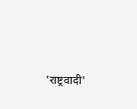'राष्ट्रवादी'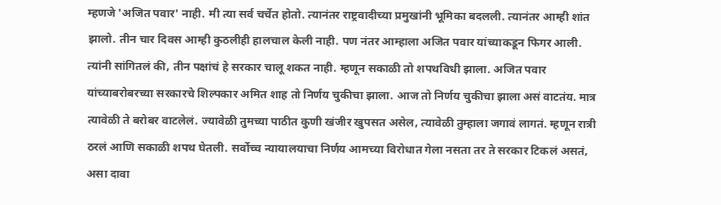म्हणजे 'अजित पवार' नाही. मी त्या सर्व चर्चेत होतो. त्यानंतर राष्ट्रवादीच्या प्रमुखांनी भूमिका बदलली. त्यानंतर आम्ही शांत झालो. तीन चार दिवस आम्ही कुठलीही हालचाल केली नाही. पण नंतर आम्हाला अजित पवार यांच्याकडून फिगर आली. त्यांनी सांगितलं की, तीन पक्षांचं हे सरकार चालू शकत नाही. म्हणून सकाळी तो शपथविधी झाला. अजित पवार यांच्याबरोबरच्या सरकारचे शिल्पकार अमित शाह तो निर्णय चुकीचा झाला. आज तो निर्णय चुकीचा झाला असं वाटतंय. मात्र त्यावेळी ते बरोबर वाटलेलं. ज्यावेळी तुमच्या पाठीत कुणी खंजीर खुपसत असेल, त्यावेळी तुम्हाला जगावं लागतं. म्हणून रात्री ठरलं आणि सकाळी शपथ घेतली. सर्वोच्च न्यायालयाचा निर्णय आमच्या विरोधात गेला नसता तर ते सरकार टिकलं असतं, असा दावा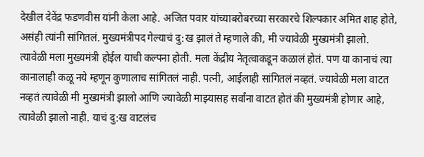देखील देवेंद्र फडणवीस यांनी केला आहे. अजित पवार यांच्याबरोबरच्या सरकारचे शिल्पकार अमित शाह होते, असंही त्यांनी सांगितलं. मुख्यमंत्रीपद गेल्याचं दु:ख झालं ते म्हणाले की, मी ज्यावेळी मुख्यमंत्री झालो. त्यावेळी मला मुख्यमंत्री होईल याची कल्पना होती. मला केंद्रीय नेतृत्वाकडून कळालं होतं. पण या कानाचं त्या कानालाही कळू नये म्हणून कुणालाच सांगितलं नाही. पत्नी, आईलाही सांगितलं नव्हतं. ज्यावेळी मला वाटत नव्हतं त्यावेळी मी मुख्यमंत्री झालो आणि ज्यावेळी माझ्यासह सर्वांना वाटत होतं की मुख्यमंत्री होणार आहे, त्यावेळी झालो नाही. याचं दु:ख वाटलंच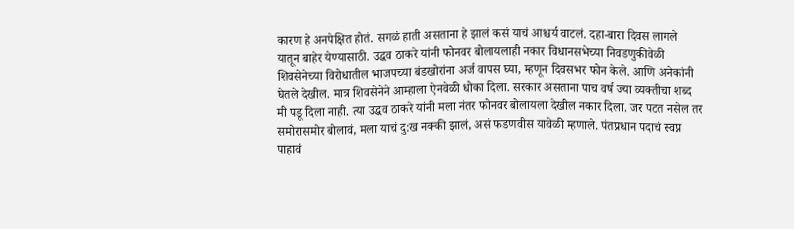कारण हे अनपेक्षित होतं. सगळं हाती असताना हे झालं कसं याचं आश्चर्य वाटलं. दहा-बारा दिवस लागले यातून बाहेर येण्यासाठी. उद्धव ठाकरे यांनी फोनवर बोलायलाही नकार विधानसभेच्या निवडणुकीवेळी शिवसेनेच्या विरोधातील भाजपच्या बंडखोरांना अर्ज वापस घ्या, म्हणून दिवसभर फोन केले. आणि अनेकांनी घेतले देखील. मात्र शिवसेनेने आम्हाला ऐनवेळी धोका दिला. सरकार असताना पाच वर्ष ज्या व्यक्तीचा शब्द मी पडू दिला नाही. त्या उद्धव ठाकरे यांनी मला नंतर फोनवर बोलायला देखील नकार दिला. जर पटत नसेल तर समोरासमोर बोलावं, मला याचं दु:ख नक्की झालं, असं फडणवीस यावेळी म्हणाले. पंतप्रधान पदाचं स्वप्न पाहावं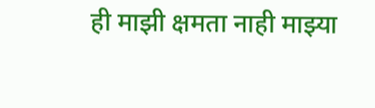ही माझी क्षमता नाही माझ्या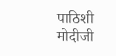पाठिशी मोदीजी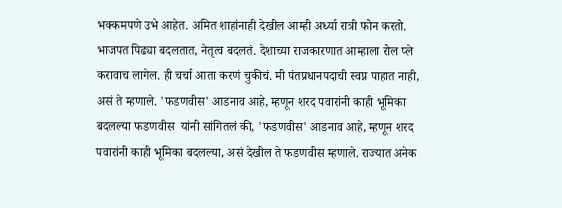भक्कमपणे उभे आहेत. अमित शाहांनाही देखील आम्ही अर्ध्या रात्री फोन करतो. भाजपत पिढ्या बदलतात, नेतृत्व बदलतं. देशाच्या राजकारणात आम्हाला रोल प्ले करावाच लागेल. ही चर्चा आता करणं चुकीचं. मी पंतप्रधानपदाची स्वप्न पाहात नाही, असं ते म्हणाले. 'फडणवीस' आडनाव आहे, म्हणून शरद पवारांनी काही भूमिका बदलल्या फडणवीस  यांनी सांगितलं की, 'फडणवीस' आडनाव आहे, म्हणून शरद पवारांनी काही भूमिका बदलल्या, असं देखील ते फडणवीस म्हणाले. राज्यात अनेक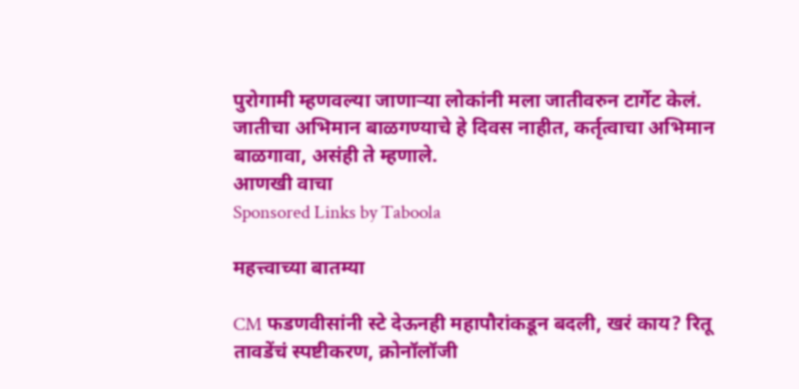पुरोगामी म्हणवल्या जाणाऱ्या लोकांनी मला जातीवरुन टार्गेट केलं. जातीचा अभिमान बाळगण्याचे हे दिवस नाहीत, कर्तृत्वाचा अभिमान बाळगावा, असंही ते म्हणाले.
आणखी वाचा
Sponsored Links by Taboola

महत्त्वाच्या बातम्या

CM फडणवीसांनी स्टे देऊनही महापौरांकडून बदली, खरं काय? रितू तावडेंचं स्पष्टीकरण, क्रोनॉलॉजी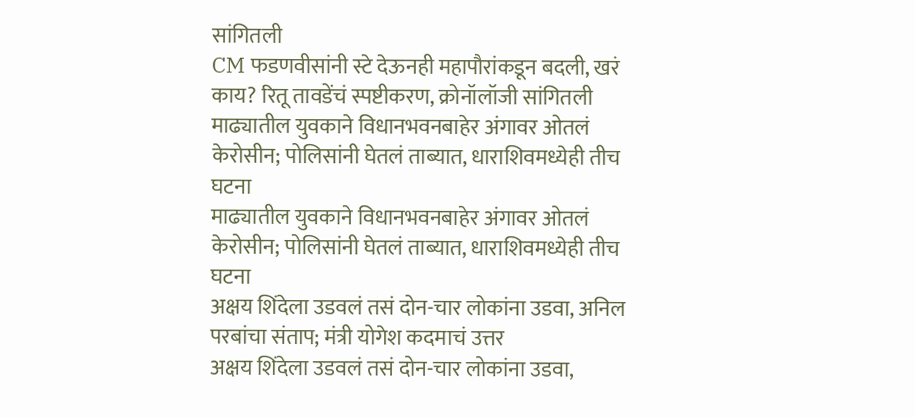सांगितली
CM फडणवीसांनी स्टे देऊनही महापौरांकडून बदली, खरं काय? रितू तावडेंचं स्पष्टीकरण, क्रोनॉलॉजी सांगितली
माढ्यातील युवकाने विधानभवनबाहेर अंगावर ओतलं केरोसीन; पोलिसांनी घेतलं ताब्यात, धाराशिवमध्येही तीच घटना
माढ्यातील युवकाने विधानभवनबाहेर अंगावर ओतलं केरोसीन; पोलिसांनी घेतलं ताब्यात, धाराशिवमध्येही तीच घटना
अक्षय शिंदेला उडवलं तसं दोन-चार लोकांना उडवा, अनिल परबांचा संताप; मंत्री योगेश कदमाचं उत्तर
अक्षय शिंदेला उडवलं तसं दोन-चार लोकांना उडवा,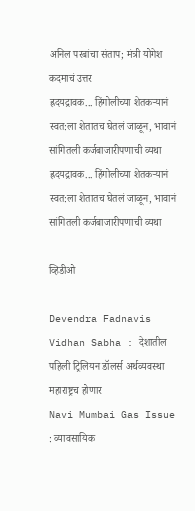अनिल परबांचा संताप; मंत्री योगेश कदमाचं उत्तर
ह्रदयद्रावक... हिंगोलीच्या शेतकऱ्यानं स्वत:ला शेतातच घेतलं जाळून, भावानं सांगितली कर्जबाजारीपणाची व्यथा
ह्रदयद्रावक... हिंगोलीच्या शेतकऱ्यानं स्वत:ला शेतातच घेतलं जाळून, भावानं सांगितली कर्जबाजारीपणाची व्यथा

व्हिडीओ

Devendra Fadnavis Vidhan Sabha : देशातील पहिली ट्रिलियन डॉलर्स अर्थव्यवस्था महाराष्ट्रच होणार
Navi Mumbai Gas Issue : व्यावसायिक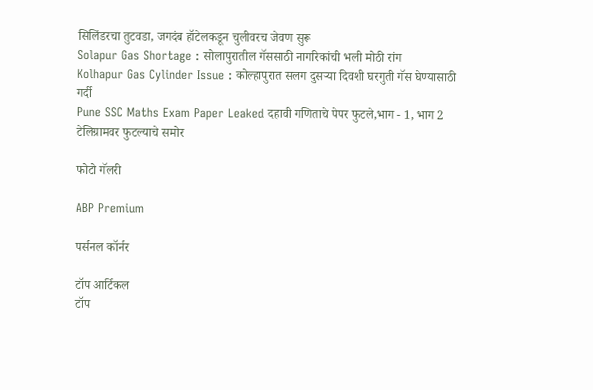सिलिंडरचा तुटवडा, जगदंब हॉटेलकडून चुलीवरच जेवण सुरू
Solapur Gas Shortage : सोलापुरातील गॅससाठी नागरिकांची भली मोठी रांग
Kolhapur Gas Cylinder Issue : कोल्हापुरात सलग दुसऱ्या दिवशी घरगुती गॅस घेण्यासाठी गर्दी
Pune SSC Maths Exam Paper Leaked दहावी गणिताचे पेपर फुटले,भाग - 1, भाग 2 टेलिग्रामवर फुटल्याचे समोर

फोटो गॅलरी

ABP Premium

पर्सनल कॉर्नर

टॉप आर्टिकल
टॉप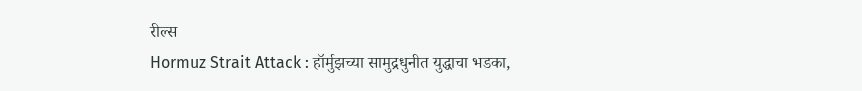रील्स
Hormuz Strait Attack : हॉर्मुझच्या सामुद्रधुनीत युद्धाचा भडका,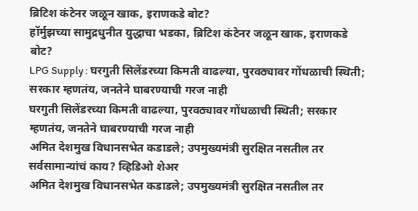ब्रिटिश कंटेनर जळून खाक, इराणकडे बोट?
हॉर्मुझच्या सामुद्रधुनीत युद्धाचा भडका, ब्रिटिश कंटेनर जळून खाक, इराणकडे बोट?
LPG Supply : घरगुती सिलेंडरच्या किमती वाढल्या, पुरवठ्यावर गोंधळाची स्थिती; सरकार म्हणतंय, जनतेने घाबरण्याची गरज नाही
घरगुती सिलेंडरच्या किमती वाढल्या, पुरवठ्यावर गोंधळाची स्थिती; सरकार म्हणतंय, जनतेने घाबरण्याची गरज नाही
अमित देशमुख विधानसभेत कडाडले; उपमुख्यमंत्री सुरक्षित नसतील तर सर्वसामान्यांचं काय? व्हिडिओ शेअर
अमित देशमुख विधानसभेत कडाडले; उपमुख्यमंत्री सुरक्षित नसतील तर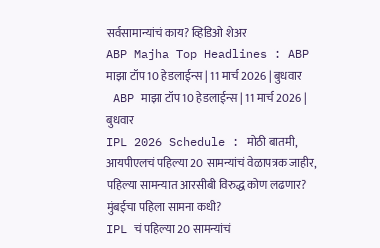सर्वसामान्यांचं काय? व्हिडिओ शेअर
ABP Majha Top Headlines : ABP माझा टॉप 10 हेडलाईन्स | 11 मार्च 2026 | बुधवार
 ABP माझा टॉप 10 हेडलाईन्स | 11 मार्च 2026 | बुधवार
IPL 2026 Schedule : मोठी बातमी, आयपीएलचं पहिल्या 20 सामन्यांचं वेळापत्रक जाहीर, पहिल्या सामन्यात आरसीबी विरुद्ध कोण लढणार? मुंबईचा पहिला सामना कधी?
IPL चं पहिल्या 20 सामन्यांचं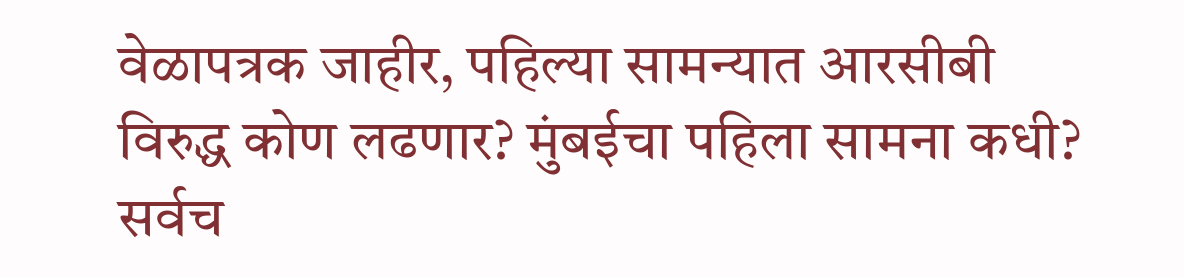वेळापत्रक जाहीर, पहिल्या सामन्यात आरसीबी विरुद्ध कोण लढणार? मुंबईचा पहिला सामना कधी?
सर्वच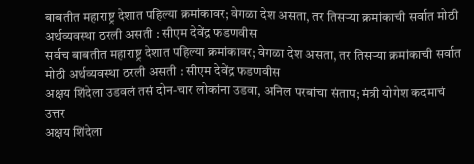बाबतीत महाराष्ट्र देशात पहिल्या क्रमांकावर; वेगळा देश असता, तर तिसऱ्या क्रमांकाची सर्वात मोठी अर्थव्यवस्था ठरली असती : सीएम देवेंद्र फडणवीस
सर्वच बाबतीत महाराष्ट्र देशात पहिल्या क्रमांकावर; वेगळा देश असता, तर तिसऱ्या क्रमांकाची सर्वात मोठी अर्थव्यवस्था ठरली असती : सीएम देवेंद्र फडणवीस
अक्षय शिंदेला उडवलं तसं दोन-चार लोकांना उडवा, अनिल परबांचा संताप; मंत्री योगेश कदमाचं उत्तर
अक्षय शिंदेला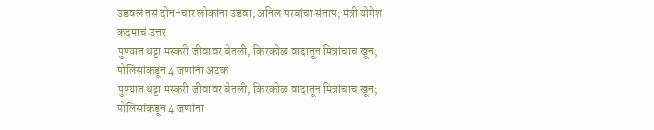उडवलं तसं दोन-चार लोकांना उडवा, अनिल परबांचा संताप; मंत्री योगेश कदमाचं उत्तर
पुण्यात थट्टा मस्करी जीवावर बेतली, किरकोळ वादातून मित्रांचाच खून; पोलिसांकडून 4 जणांना अटक
पुण्यात थट्टा मस्करी जीवावर बेतली, किरकोळ वादातून मित्रांचाच खून; पोलिसांकडून 4 जणांना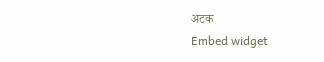अटक
Embed widget